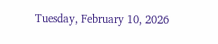Tuesday, February 10, 2026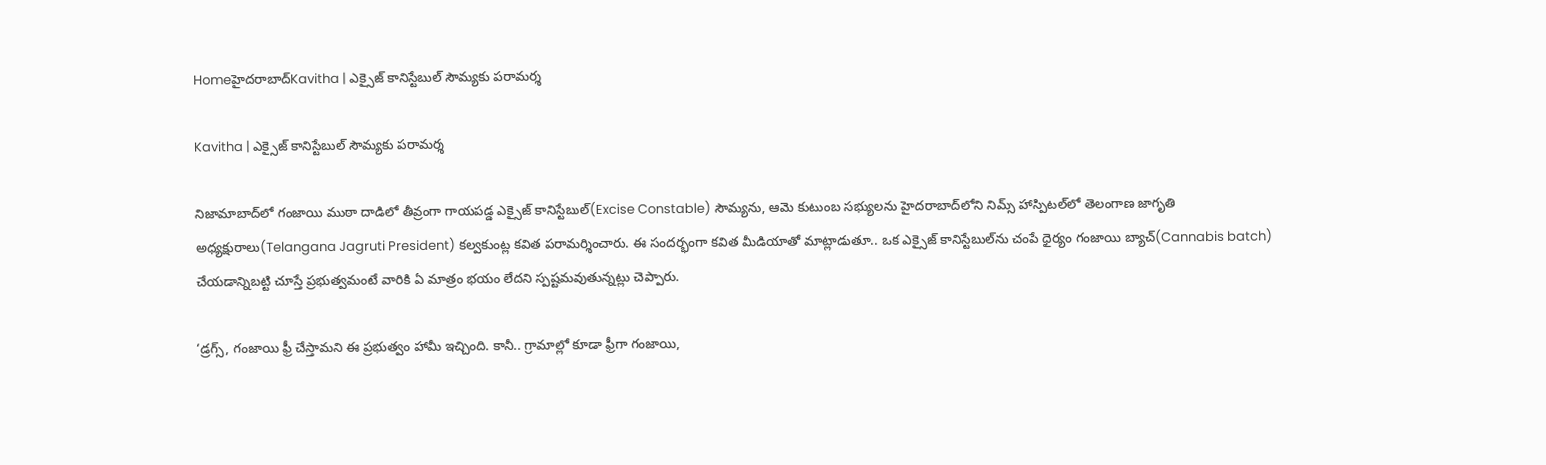Homeహైదరాబాద్‌Kavitha | ఎక్సైజ్ కానిస్టేబుల్ సౌమ్యకు పరామర్శ

Kavitha | ఎక్సైజ్ కానిస్టేబుల్ సౌమ్యకు పరామర్శ

నిజామాబాద్‌లో గంజాయి ముఠా దాడిలో తీవ్రంగా గాయపడ్డ ఎక్సైజ్ కానిస్టేబుల్(Excise Constable) సౌమ్యను, ఆమె కుటుంబ సభ్యులను హైదరాబాద్‌లోని నిమ్స్ హాస్పిటల్‌లో తెలంగాణ జాగృతి అధ్యక్షురాలు(Telangana Jagruti President) కల్వకుంట్ల కవిత పరామర్శించారు. ఈ సందర్భంగా కవిత మీడియాతో మాట్లాడుతూ.. ఒక ఎక్సైజ్ కానిస్టేబుల్‌ను చంపే ధైర్యం గంజాయి బ్యాచ్(Cannabis batch) చేయడాన్నిబట్టి చూస్తే ప్రభుత్వమంటే వారికి ఏ మాత్రం భయం లేదని స్పష్టమవుతున్నట్లు చెప్పారు.

‘డ్రగ్స్, గంజాయి ఫ్రీ చేస్తామని ఈ ప్రభుత్వం హామీ ఇచ్చింది. కానీ.. గ్రామాల్లో కూడా ఫ్రీగా గంజాయి,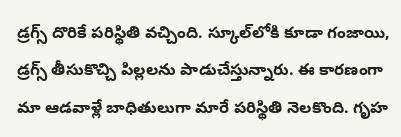డ్రగ్స్ దొరికే పరిస్థితి వచ్చింది. స్కూల్‌లోకి కూడా గంజాయి, డ్రగ్స్ తీసుకొచ్చి పిల్లలను పాడుచేస్తున్నారు. ఈ కారణంగా మా ఆడవాళ్లే బాధితులుగా మారే పరిస్థితి నెలకొంది. గృహ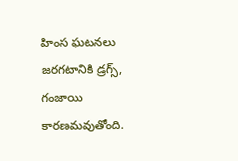హింస ఘటనలు జరగటానికి డ్రగ్స్, గంజాయి కారణమవుతోంది.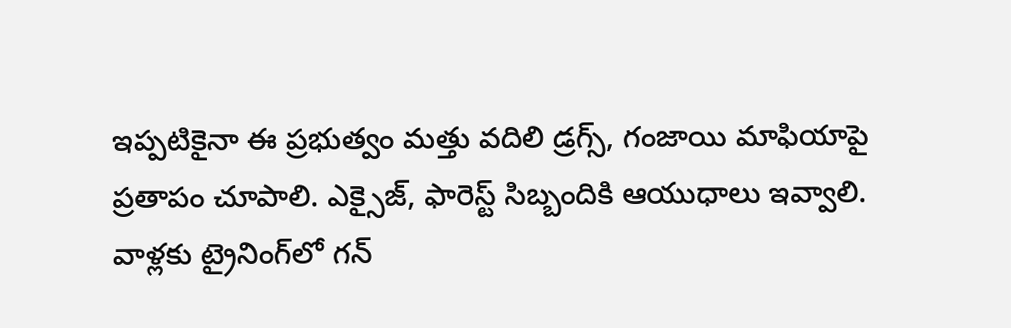ఇప్పటికైనా ఈ ప్రభుత్వం మత్తు వదిలి డ్రగ్స్, గంజాయి మాఫియాపై ప్రతాపం చూపాలి. ఎక్సైజ్, ఫారెస్ట్ సిబ్బందికి ఆయుధాలు ఇవ్వాలి. వాళ్లకు ట్రైనింగ్‌లో గన్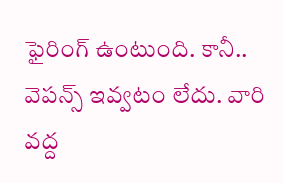ఫైరింగ్ ఉంటుంది. కానీ.. వెపన్స్ ఇవ్వటం లేదు. వారి వద్ద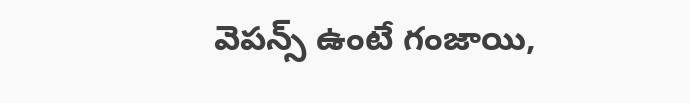వెపన్స్ ఉంటే గంజాయి,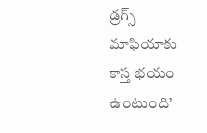డ్రగ్స్ మాఫియాకు కాస్త భయం ఉంటుంది’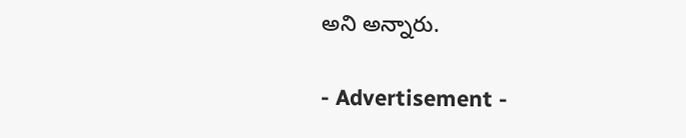అని అన్నారు.

- Advertisement -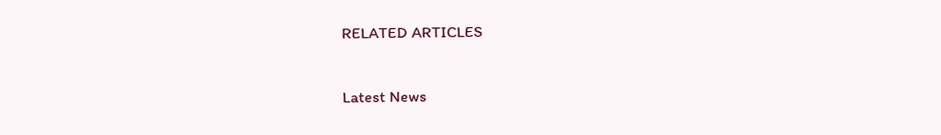RELATED ARTICLES

Latest News